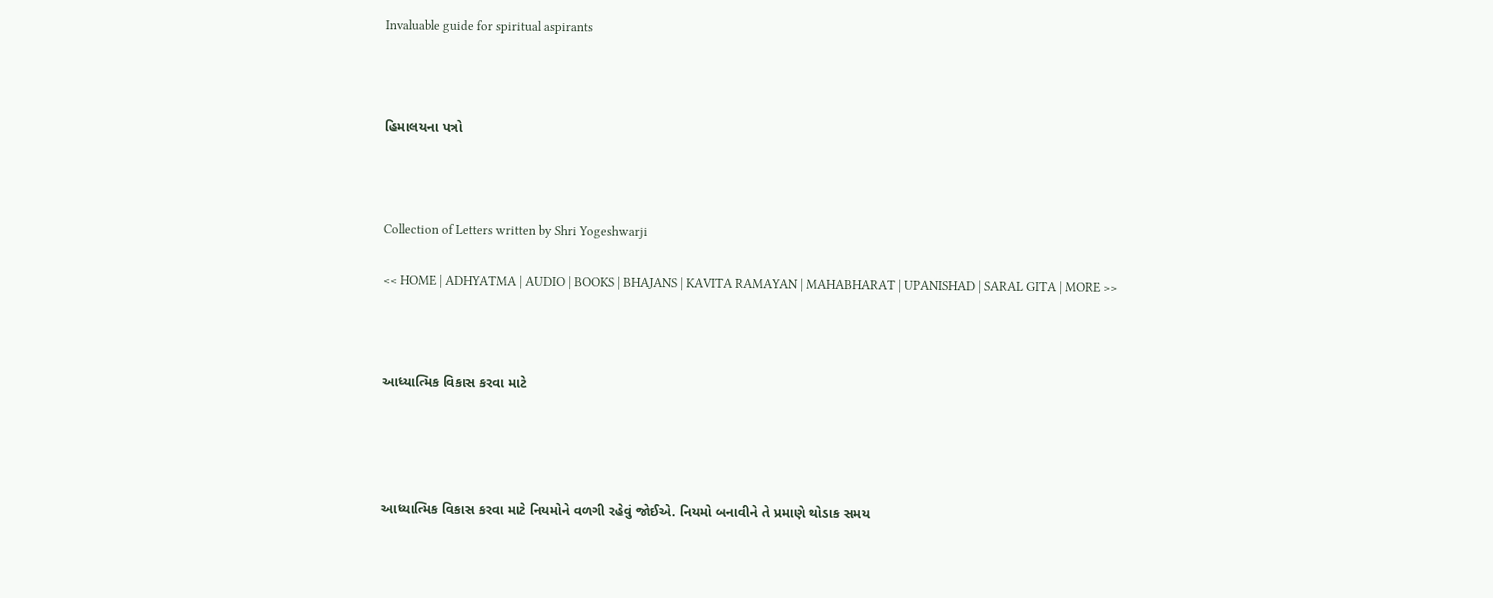Invaluable guide for spiritual aspirants



હિમાલયના પત્રો



Collection of Letters written by Shri Yogeshwarji

<< HOME | ADHYATMA | AUDIO | BOOKS | BHAJANS | KAVITA RAMAYAN | MAHABHARAT | UPANISHAD | SARAL GITA | MORE >>



આધ્યાત્મિક વિકાસ કરવા માટે




આધ્યાત્મિક વિકાસ કરવા માટે નિયમોને વળગી રહેવું જોઈએ. નિયમો બનાવીને તે પ્રમાણે થોડાક સમય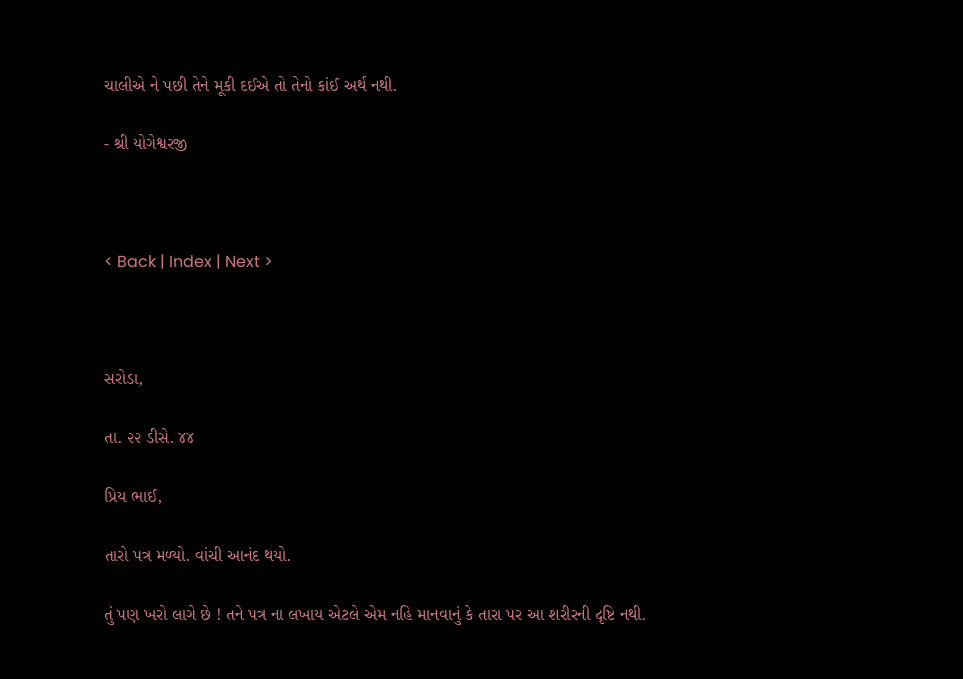ચાલીએ ને પછી તેને મૂકી દઈએ તો તેનો કાંઈ અર્થ નથી.

- શ્રી યોગેશ્વરજી



< Back | Index | Next >



સરોડા,

તા. ૨૨ ડીસે. ૪૪

પ્રિય ભાઈ,

તારો પત્ર મળ્યો. વાંચી આનંદ થયો.

તું પણ ખરો લાગે છે ! તને પત્ર ના લખાય એટલે એમ નહિ માનવાનું કે તારા પર આ શરીરની દૃષ્ટિ નથી.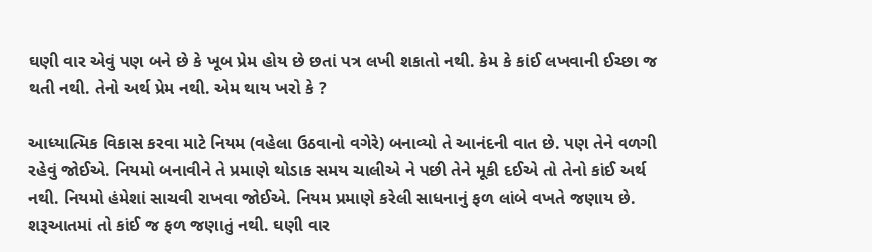ઘણી વાર એવું પણ બને છે કે ખૂબ પ્રેમ હોય છે છતાં પત્ર લખી શકાતો નથી. કેમ કે કાંઈ લખવાની ઈચ્છા જ થતી નથી. તેનો અર્થ પ્રેમ નથી. એમ થાય ખરો કે ?

આધ્યાત્મિક વિકાસ કરવા માટે નિયમ (વહેલા ઉઠવાનો વગેરે) બનાવ્યો તે આનંદની વાત છે. પણ તેને વળગી રહેવું જોઈએ. નિયમો બનાવીને તે પ્રમાણે થોડાક સમય ચાલીએ ને પછી તેને મૂકી દઈએ તો તેનો કાંઈ અર્થ નથી. નિયમો હંમેશાં સાચવી રાખવા જોઈએ. નિયમ પ્રમાણે કરેલી સાધનાનું ફળ લાંબે વખતે જણાય છે. શરૂઆતમાં તો કાંઈ જ ફળ જણાતું નથી. ઘણી વાર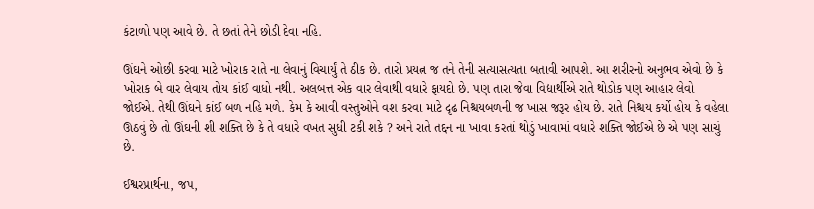કંટાળો પણ આવે છે. તે છતાં તેને છોડી દેવા નહિ.

ઊંઘને ઓછી કરવા માટે ખોરાક રાતે ના લેવાનું વિચાર્યું તે ઠીક છે. તારો પ્રયત્ન જ તને તેની સત્યાસત્યતા બતાવી આપશે. આ શરીરનો અનુભવ એવો છે કે ખોરાક બે વાર લેવાય તોય કાંઈ વાધો નથી. અલબત્ત એક વાર લેવાથી વધારે ફાયદો છે. પણ તારા જેવા વિદ્યાર્થીએ રાતે થોડોક પણ આહાર લેવો જોઈએ. તેથી ઊંઘને કાંઈ બળ નહિ મળે. કેમ કે આવી વસ્તુઓને વશ કરવા માટે દૃઢ નિશ્ચયબળની જ ખાસ જરૂર હોય છે. રાતે નિશ્ચય કર્યો હોય કે વહેલા ઊઠવું છે તો ઊંઘની શી શક્તિ છે કે તે વધારે વખત સુધી ટકી શકે ? અને રાતે તદ્દન ના ખાવા કરતાં થોડું ખાવામાં વધારે શક્તિ જોઈએ છે એ પણ સાચું છે.

ઈશ્વરપ્રાર્થના, જપ,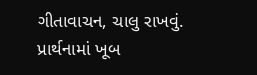ગીતાવાચન, ચાલુ રાખવું. પ્રાર્થનામાં ખૂબ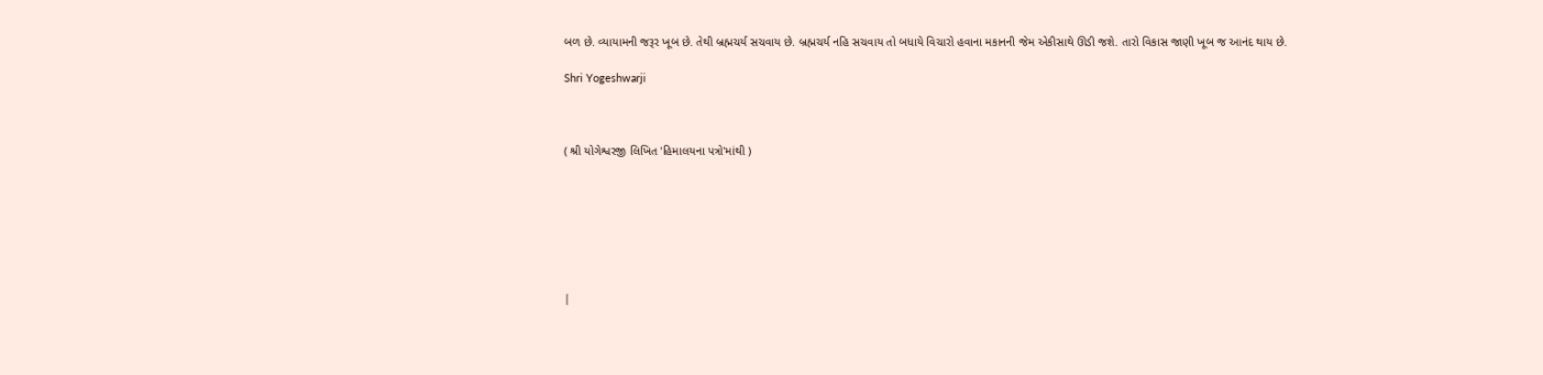બળ છે. વ્યાયામની જરૂર ખૂબ છે. તેથી બ્રહ્મચર્ય સચવાય છે. બ્રહ્મચર્ય નહિ સચવાય તો બધાયે વિચારો હવાના મકાનની જેમ એકીસાથે ઊડી જશે. તારો વિકાસ જાણી ખૂબ જ આનંદ થાય છે.

Shri Yogeshwarji



( શ્રી યોગેશ્વરજી લિખિત 'હિમાલયના પત્રો'માંથી )







|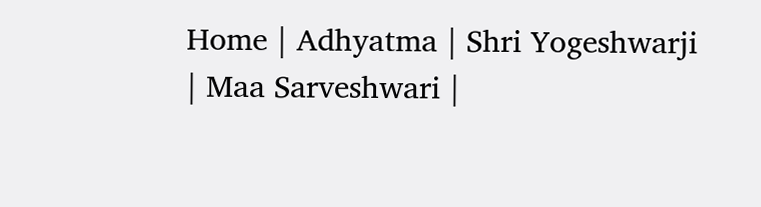Home | Adhyatma | Shri Yogeshwarji | Maa Sarveshwari |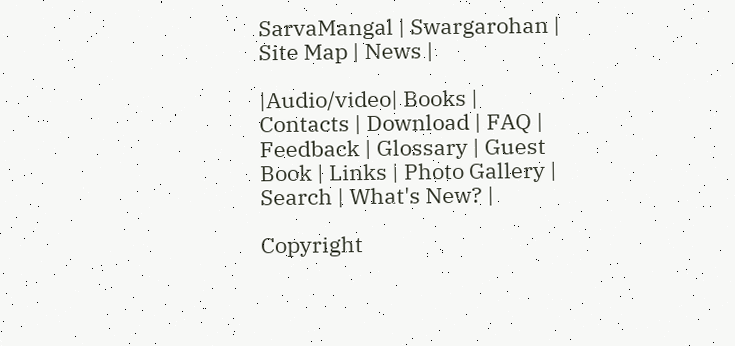SarvaMangal | Swargarohan |  Site Map | News |

|Audio/video| Books | Contacts | Download | FAQ | Feedback | Glossary | Guest Book | Links | Photo Gallery | Search | What's New? |

Copyright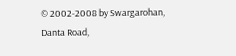© 2002-2008 by Swargarohan, Danta Road,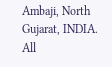Ambaji, North Gujarat, INDIA.  All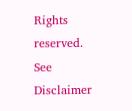Rights reserved. See Disclaimer